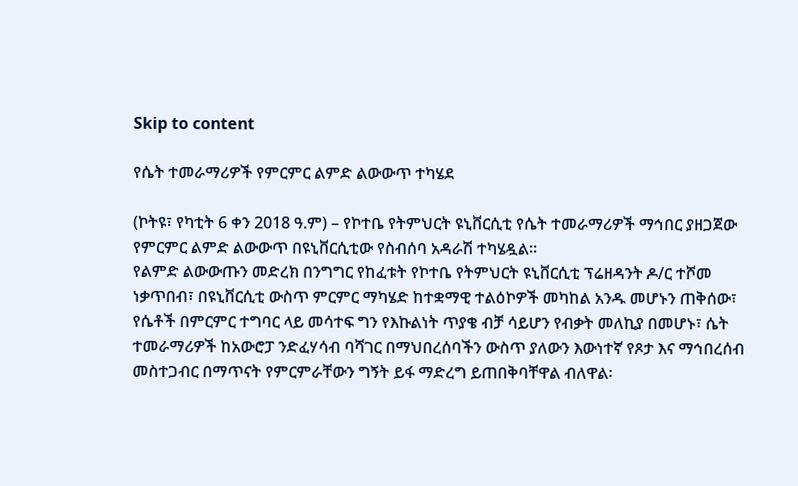Skip to content

የሴት ተመራማሪዎች የምርምር ልምድ ልውውጥ ተካሄደ

(ኮትዩ፣ የካቲት 6 ቀን 2018 ዓ.ም) – የኮተቤ የትምህርት ዩኒቨርሲቲ የሴት ተመራማሪዎች ማኅበር ያዘጋጀው የምርምር ልምድ ልውውጥ በዩኒቨርሲቲው የስብሰባ አዳራሽ ተካሄዷል፡፡
የልምድ ልውውጡን መድረክ በንግግር የከፈቱት የኮተቤ የትምህርት ዩኒቨርሲቲ ፕሬዘዳንት ዶ/ር ተሾመ ነቃጥበብ፣ በዩኒቨርሲቲ ውስጥ ምርምር ማካሄድ ከተቋማዊ ተልዕኮዎች መካከል አንዱ መሆኑን ጠቅሰው፣ የሴቶች በምርምር ተግባር ላይ መሳተፍ ግን የእኩልነት ጥያቄ ብቻ ሳይሆን የብቃት መለኪያ በመሆኑ፣ ሴት ተመራማሪዎች ከአውሮፓ ንድፈሃሳብ ባሻገር በማህበረሰባችን ውስጥ ያለውን እውነተኛ የጾታ እና ማኅበረሰብ መስተጋብር በማጥናት የምርምራቸውን ግኝት ይፋ ማድረግ ይጠበቅባቸዋል ብለዋል፡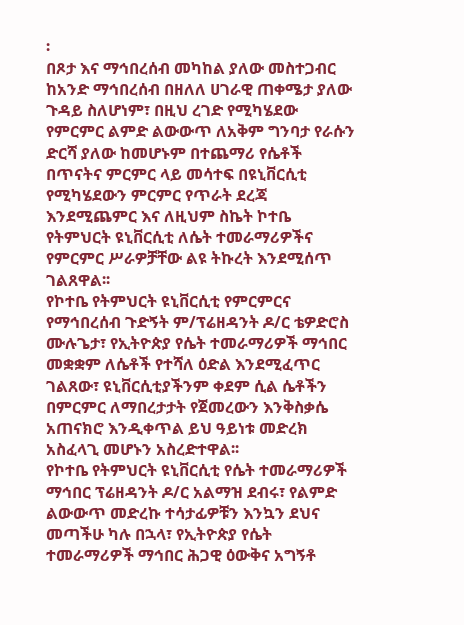፡
በጾታ እና ማኅበረሰብ መካከል ያለው መስተጋብር ከአንድ ማኅበረሰብ በዘለለ ሀገራዊ ጠቀሜታ ያለው ጉዳይ ስለሆነም፣ በዚህ ረገድ የሚካሄደው የምርምር ልምድ ልውውጥ ለአቅም ግንባታ የራሱን ድርሻ ያለው ከመሆኑም በተጨማሪ የሴቶች በጥናትና ምርምር ላይ መሳተፍ በዩኒቨርሲቲ የሚካሄደውን ምርምር የጥራት ደረጃ እንደሚጨምር እና ለዚህም ስኬት ኮተቤ የትምህርት ዩኒቨርሲቲ ለሴት ተመራማሪዎችና የምርምር ሥራዎቻቸው ልዩ ትኩረት እንደሚሰጥ ገልጸዋል፡፡
የኮተቤ የትምህርት ዩኒቨርሲቲ የምርምርና የማኅበረሰብ ጉድኝት ም/ፕሬዘዳንት ዶ/ር ቴዎድሮስ ሙሉጌታ፣ የኢትዮጵያ የሴት ተመራማሪዎች ማኅበር መቋቋም ለሴቶች የተሻለ ዕድል እንደሚፈጥር ገልጸው፣ ዩኒቨርሲቲያችንም ቀደም ሲል ሴቶችን በምርምር ለማበረታታት የጀመረውን እንቅስቃሴ አጠናክሮ እንዲቀጥል ይህ ዓይነቱ መድረክ አስፈላጊ መሆኑን አስረድተዋል፡፡
የኮተቤ የትምህርት ዩኒቨርሲቲ የሴት ተመራማሪዎች ማኅበር ፕሬዘዳንት ዶ/ር አልማዝ ደብሩ፣ የልምድ ልውውጥ መድረኩ ተሳታፊዎቹን እንኳን ደህና መጣችሁ ካሉ በኋላ፣ የኢትዮጵያ የሴት ተመራማሪዎች ማኅበር ሕጋዊ ዕውቅና አግኝቶ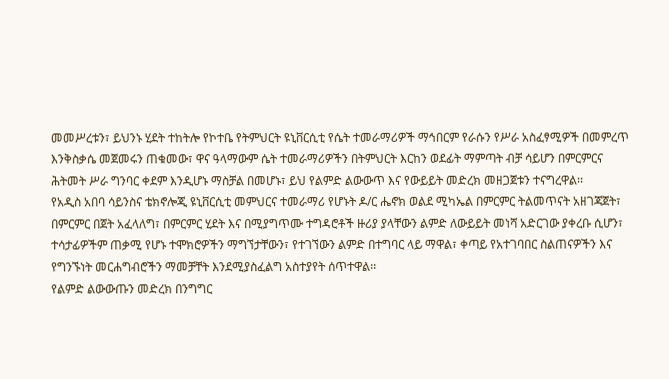መመሥረቱን፣ ይህንኑ ሂደት ተከትሎ የኮተቤ የትምህርት ዩኒቨርሲቲ የሴት ተመራማሪዎች ማኅበርም የራሱን የሥራ አስፈፃሚዎች በመምረጥ እንቅስቃሴ መጀመሩን ጠቁመው፣ ዋና ዓላማውም ሴት ተመራማሪዎችን በትምህርት እርከን ወደፊት ማምጣት ብቻ ሳይሆን በምርምርና ሕትመት ሥራ ግንባር ቀደም እንዲሆኑ ማስቻል በመሆኑ፣ ይህ የልምድ ልውውጥ እና የውይይት መድረክ መዘጋጀቱን ተናግረዋል፡፡
የአዲስ አበባ ሳይንስና ቴክኖሎጂ ዩኒቨርሲቲ መምህርና ተመራማሪ የሆኑት ዶ/ር ሔኖክ ወልደ ሚካኤል በምርምር ትልመጥናት አዘገጃጀት፣ በምርምር በጀት አፈላለግ፣ በምርምር ሂደት እና በሚያግጥሙ ተግዳሮቶች ዙሪያ ያላቸውን ልምድ ለውይይት መነሻ አድርገው ያቀረቡ ሲሆን፣ ተሳታፊዎችም ጠቃሚ የሆኑ ተሞክሮዎችን ማግኘታቸውን፣ የተገኘውን ልምድ በተግባር ላይ ማዋል፣ ቀጣይ የአተገባበር ስልጠናዎችን እና የግንኙነት መርሐግብሮችን ማመቻቸት እንደሚያስፈልግ አስተያየት ሰጥተዋል፡፡
የልምድ ልውውጡን መድረክ በንግግር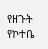የዘጉት የኮተቤ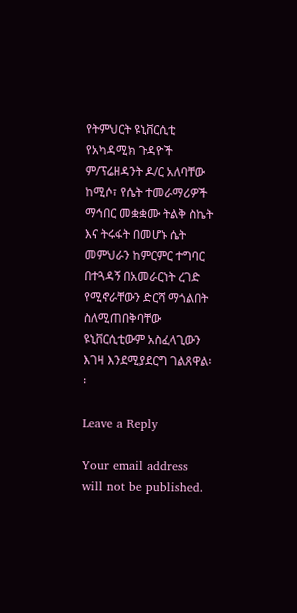የትምህርት ዩኒቨርሲቲ የአካዳሚክ ጉዳዮች ም/ፕሬዘዳንት ዶ/ር አለባቸው ከሚሶ፣ የሴት ተመራማሪዎች ማኅበር መቋቋሙ ትልቅ ስኬት እና ትሩፋት በመሆኑ ሴት መምህራን ከምርምር ተግባር በተጓዳኝ በአመራርነት ረገድ የሚኖራቸውን ድርሻ ማጎልበት ስለሚጠበቅባቸው ዩኒቨርሲቲውም አስፈላጊውን እገዛ እንደሚያደርግ ገልጸዋል፡፡

Leave a Reply

Your email address will not be published.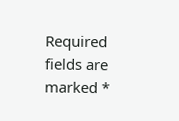Required fields are marked *